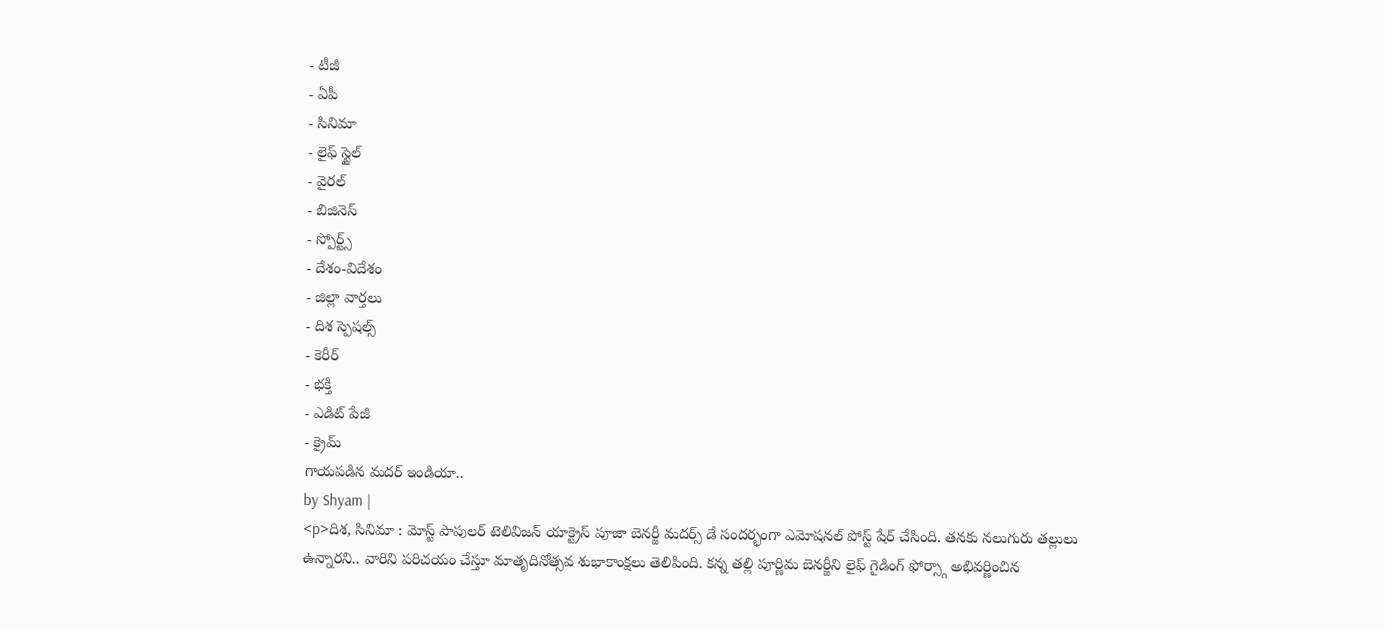- టీజీ
- ఏపీ
- సినిమా
- లైఫ్ స్టైల్
- వైరల్
- బిజినెస్
- స్పోర్ట్స్
- దేశం-విదేశం
- జిల్లా వార్తలు
- దిశ స్పెషల్స్
- కెరీర్
- భక్తి
- ఎడిట్ పేజీ
- క్రైమ్
గాయపడిన మదర్ ఇండియా..
by Shyam |
<p>దిశ, సినిమా : మోస్ట్ పాపులర్ టెలివిజన్ యాక్ట్రెస్ పూజా బెనర్జీ మదర్స్ డే సందర్భంగా ఎమోషనల్ పోస్ట్ షేర్ చేసింది. తనకు నలుగురు తల్లులు ఉన్నారని.. వారిని పరిచయం చేస్తూ మాతృదినోత్సవ శుభాకాంక్షలు తెలిపింది. కన్న తల్లి పూర్ణిమ బెనర్జీని లైఫ్ గైడింగ్ ఫోర్స్గా అభివర్ణించిన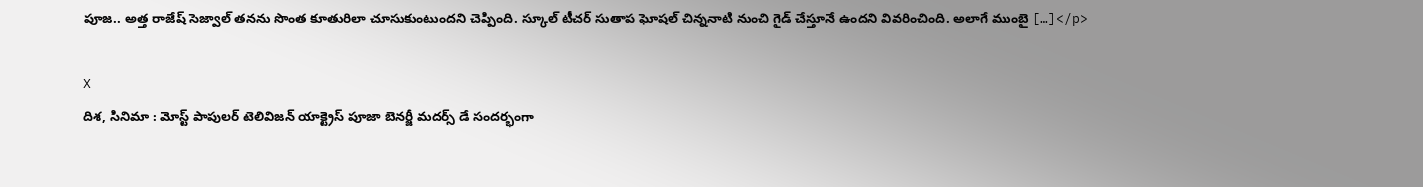పూజ.. అత్త రాజేష్ సెజ్వాల్ తనను సొంత కూతురిలా చూసుకుంటుందని చెప్పింది. స్కూల్ టీచర్ సుతాప ఘోషల్ చిన్ననాటి నుంచి గైడ్ చేస్తూనే ఉందని వివరించింది. అలాగే ముంబై […]</p>

X
దిశ, సినిమా : మోస్ట్ పాపులర్ టెలివిజన్ యాక్ట్రెస్ పూజా బెనర్జీ మదర్స్ డే సందర్భంగా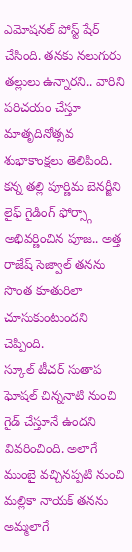ఎమోషనల్ పోస్ట్ షేర్ చేసింది. తనకు నలుగురు తల్లులు ఉన్నారని.. వారిని పరిచయం చేస్తూ మాతృదినోత్సవ శుభాకాంక్షలు తెలిపింది. కన్న తల్లి పూర్ణిమ బెనర్జీని లైఫ్ గైడింగ్ ఫోర్స్గా అభివర్ణించిన పూజ.. అత్త రాజేష్ సెజ్వాల్ తనను సొంత కూతురిలా చూసుకుంటుందని చెప్పింది.
స్కూల్ టీచర్ సుతాప ఘోషల్ చిన్ననాటి నుంచి గైడ్ చేస్తూనే ఉందని వివరించింది. అలాగే ముంబై వచ్చినప్పటి నుంచి మల్లికా నాయక్ తనను అమ్మలాగే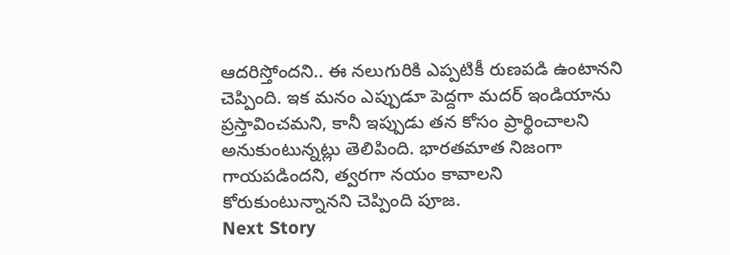ఆదరిస్తోందని.. ఈ నలుగురికి ఎప్పటికీ రుణపడి ఉంటానని చెప్పింది. ఇక మనం ఎప్పుడూ పెద్దగా మదర్ ఇండియాను ప్రస్తావించమని, కానీ ఇప్పుడు తన కోసం ప్రార్థించాలని అనుకుంటున్నట్లు తెలిపింది. భారతమాత నిజంగా గాయపడిందని, త్వరగా నయం కావాలని కోరుకుంటున్నానని చెప్పింది పూజ.
Next Story